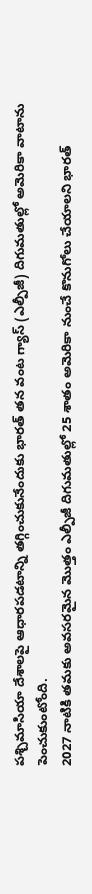పశ్చిమాసియా దేశాలపై ఆధారపడటాన్ని తగ్గించుకునేందుకు భారత్ తన వంట గ్యాస్ (ఎల్పీజీ) దిగుమతుల్లో అమెరికా వాటాను పెంచుకుంటోంది.
2027 నాటికి తమకు అవసరమైన మొత్తం ఎల్పీజీ దిగుమతుల్లో 25 శాతం అమెరికా నుంచే కొనుగోలు చేయాలని భారత్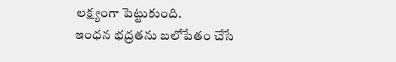లక్ష్యంగా పెట్టుకుంది.
ఇంధన భద్రతను బలోపేతం చేసే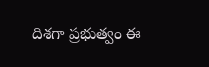దిశగా ప్రభుత్వం ఈ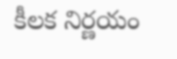కీలక నిర్ణయం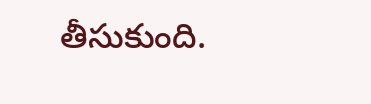తీసుకుంది.